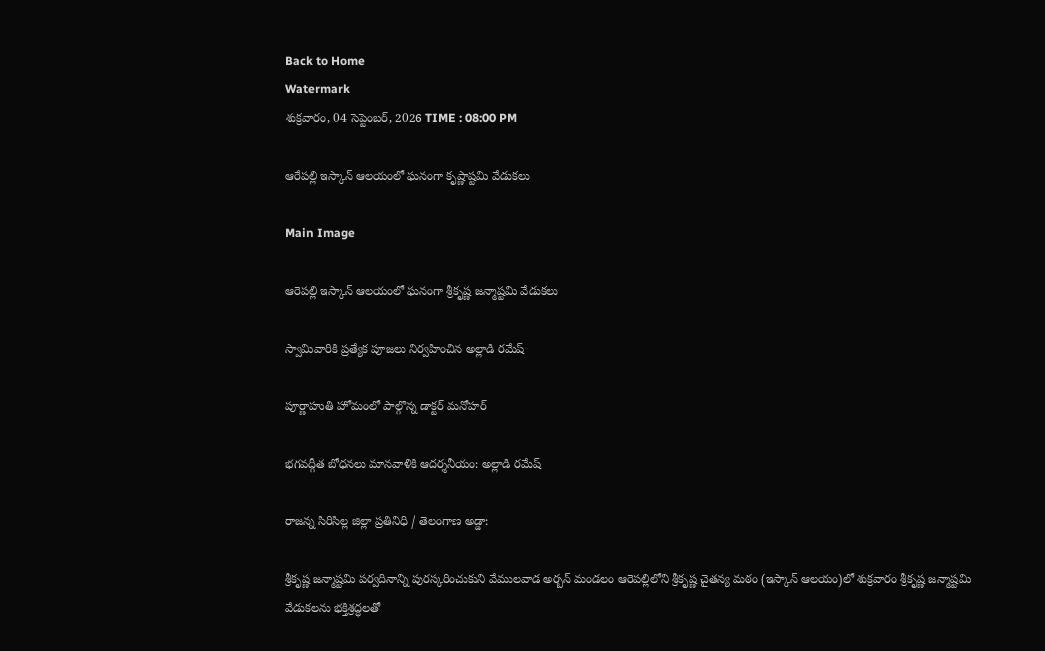Back to Home
Watermark
శుక్రవారం, 04 సెప్టెంబర్, 2026 TIME : 08:00 PM

ఆరేపల్లి ఇస్కాన్ ఆలయంలో ఘనంగా కృష్ణాష్టమి వేడుకలు

Main Image

ఆరెపల్లి ఇస్కాన్ ఆలయంలో ఘనంగా శ్రీకృష్ణ జన్మాష్టమి వేడుకలు

స్వామివారికి ప్రత్యేక పూజలు నిర్వహించిన అల్లాడి రమేష్

పూర్ణాహుతి హోమంలో పాల్గొన్న డాక్టర్ మనోహర్

భగవద్గీత బోధనలు మానవాళికి ఆదర్శనీయం: అల్లాడి రమేష్

రాజన్న సిరిసిల్ల జిల్లా ప్రతినిధి / తెలంగాణ అడ్డా:

శ్రీకృష్ణ జన్మాష్టమి పర్వదినాన్ని పురస్కరించుకుని వేములవాడ అర్బన్ మండలం ఆరెపల్లిలోని శ్రీకృష్ణ చైతన్య మఠం (ఇస్కాన్ ఆలయం)లో శుక్రవారం శ్రీకృష్ణ జన్మాష్టమి వేడుకలను భక్తిశ్రద్ధలతో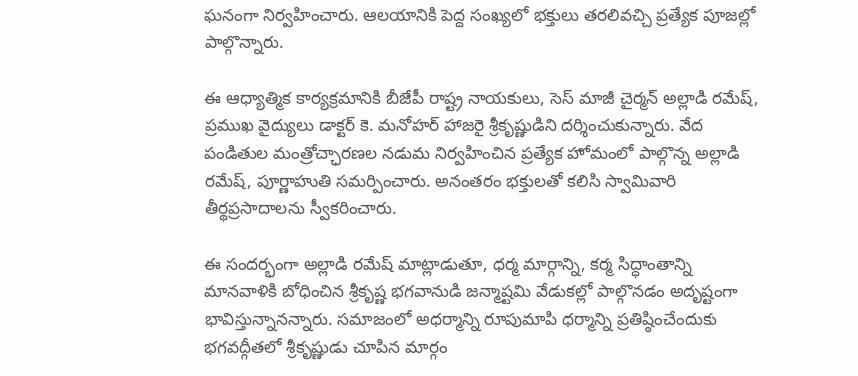ఘనంగా నిర్వహించారు. ఆలయానికి పెద్ద సంఖ్యలో భక్తులు తరలివచ్చి ప్రత్యేక పూజల్లో పాల్గొన్నారు.

ఈ ఆధ్యాత్మిక కార్యక్రమానికి బీజేపీ రాష్ట్ర నాయకులు, సెస్ మాజీ చైర్మన్ అల్లాడి రమేష్, ప్రముఖ వైద్యులు డాక్టర్ కె. మనోహర్ హాజరై శ్రీకృష్ణుడిని దర్శించుకున్నారు. వేద పండితుల మంత్రోచ్ఛారణల నడుమ నిర్వహించిన ప్రత్యేక హోమంలో పాల్గొన్న అల్లాడి రమేష్, పూర్ణాహుతి సమర్పించారు. అనంతరం భక్తులతో కలిసి స్వామివారి తీర్థప్రసాదాలను స్వీకరించారు.

ఈ సందర్భంగా అల్లాడి రమేష్ మాట్లాడుతూ, ధర్మ మార్గాన్ని, కర్మ సిద్ధాంతాన్ని మానవాళికి బోధించిన శ్రీకృష్ణ భగవానుడి జన్మాష్టమి వేడుకల్లో పాల్గొనడం అదృష్టంగా భావిస్తున్నానన్నారు. సమాజంలో అధర్మాన్ని రూపుమాపి ధర్మాన్ని ప్రతిష్ఠించేందుకు భగవద్గీతలో శ్రీకృష్ణుడు చూపిన మార్గం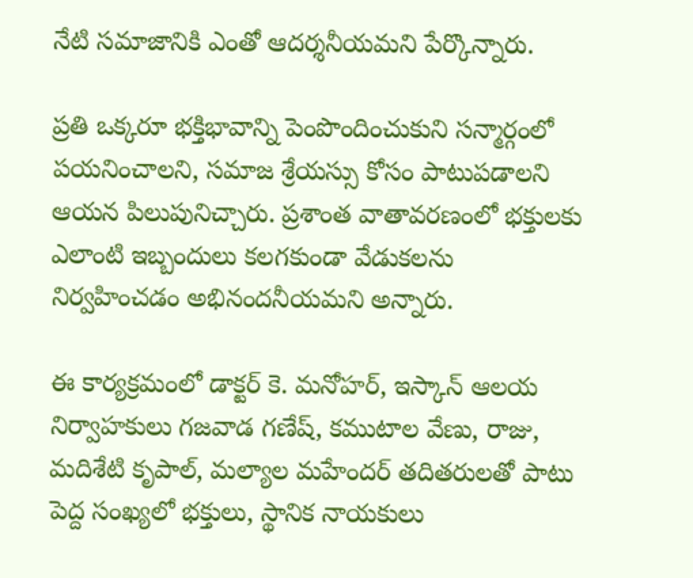నేటి సమాజానికి ఎంతో ఆదర్శనీయమని పేర్కొన్నారు.

ప్రతి ఒక్కరూ భక్తిభావాన్ని పెంపొందించుకుని సన్మార్గంలో పయనించాలని, సమాజ శ్రేయస్సు కోసం పాటుపడాలని ఆయన పిలుపునిచ్చారు. ప్రశాంత వాతావరణంలో భక్తులకు ఎలాంటి ఇబ్బందులు కలగకుండా వేడుకలను నిర్వహించడం అభినందనీయమని అన్నారు.

ఈ కార్యక్రమంలో డాక్టర్ కె. మనోహర్, ఇస్కాన్ ఆలయ నిర్వాహకులు గజవాడ గణేష్, కముటాల వేణు, రాజు, మదిశేటి కృపాల్, మల్యాల మహేందర్ తదితరులతో పాటు పెద్ద సంఖ్యలో భక్తులు, స్థానిక నాయకులు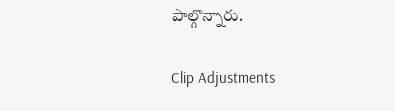పాల్గొన్నారు.

Clip Adjustments